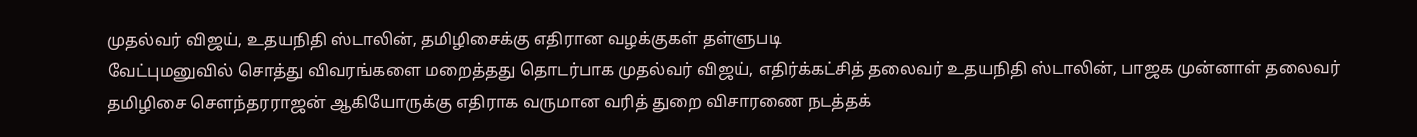முதல்வர் விஜய், உதயநிதி ஸ்டாலின், தமிழிசைக்கு எதிரான வழக்குகள் தள்ளுபடி
வேட்புமனுவில் சொத்து விவரங்களை மறைத்தது தொடர்பாக முதல்வர் விஜய், எதிர்க்கட்சித் தலைவர் உதயநிதி ஸ்டாலின், பாஜக முன்னாள் தலைவர் தமிழிசை சௌந்தரராஜன் ஆகியோருக்கு எதிராக வருமான வரித் துறை விசாரணை நடத்தக்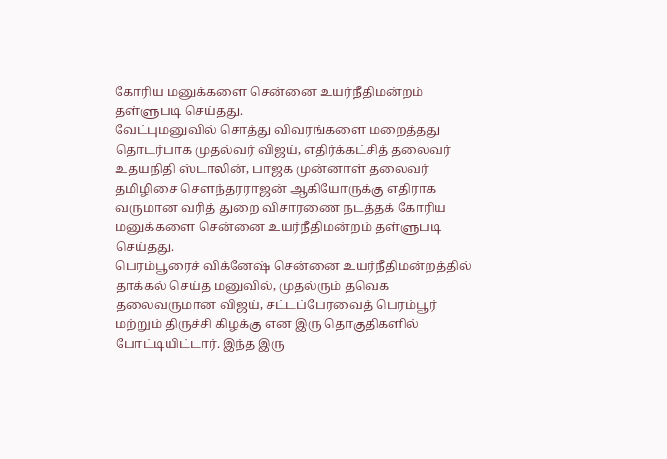கோரிய மனுக்களை சென்னை உயர்நீதிமன்றம் தள்ளுபடி செய்தது.
வேட்புமனுவில் சொத்து விவரங்களை மறைத்தது தொடர்பாக முதல்வர் விஜய், எதிர்க்கட்சித் தலைவர் உதயநிதி ஸ்டாலின், பாஜக முன்னாள் தலைவர் தமிழிசை சௌந்தரராஜன் ஆகியோருக்கு எதிராக வருமான வரித் துறை விசாரணை நடத்தக் கோரிய மனுக்களை சென்னை உயர்நீதிமன்றம் தள்ளுபடி செய்தது.
பெரம்பூரைச் விக்னேஷ் சென்னை உயர்நீதிமன்றத்தில் தாக்கல் செய்த மனுவில், முதல்ரும் தவெக தலைவருமான விஜய், சட்டப்பேரவைத் பெரம்பூர் மற்றும் திருச்சி கிழக்கு என இரு தொகுதிகளில் போட்டியிட்டார். இந்த இரு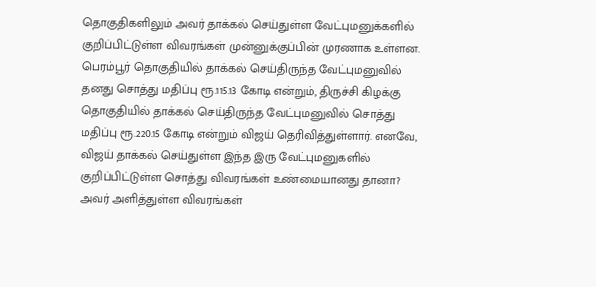தொகுதிகளிலும் அவர் தாக்கல் செய்துள்ள வேட்புமனுக்களில் குறிப்பிட்டுள்ள விவரங்கள் முன்னுக்குப்பின் முரணாக உள்ளன. பெரம்பூர் தொகுதியில் தாக்கல் செய்திருந்த வேட்புமனுவில் தனது சொத்து மதிப்பு ரூ.115.13 கோடி என்றும், திருச்சி கிழக்கு தொகுதியில் தாக்கல் செய்திருந்த வேட்புமனுவில் சொத்து மதிப்பு ரூ.220.15 கோடி என்றும் விஜய் தெரிவித்துள்ளார். எனவே, விஜய் தாக்கல் செய்துள்ள இந்த இரு வேட்புமனுகளில் குறிப்பிட்டுள்ள சொத்து விவரங்கள் உண்மையானது தானா? அவர் அளித்துள்ள விவரங்கள்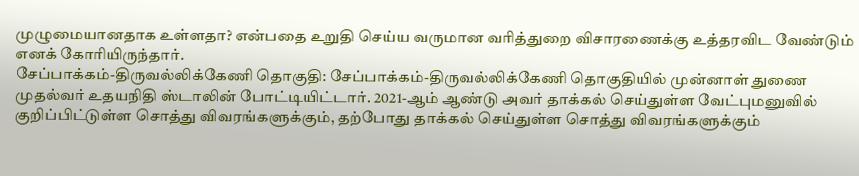முழுமையானதாக உள்ளதா? என்பதை உறுதி செய்ய வருமான வரித்துறை விசாரணைக்கு உத்தரவிட வேண்டும் எனக் கோரியிருந்தார்.
சேப்பாக்கம்-திருவல்லிக்கேணி தொகுதி: சேப்பாக்கம்-திருவல்லிக்கேணி தொகுதியில் முன்னாள் துணை முதல்வர் உதயநிதி ஸ்டாலின் போட்டியிட்டார். 2021-ஆம் ஆண்டு அவர் தாக்கல் செய்துள்ள வேட்புமனுவில் குறிப்பிட்டுள்ள சொத்து விவரங்களுக்கும், தற்போது தாக்கல் செய்துள்ள சொத்து விவரங்களுக்கும்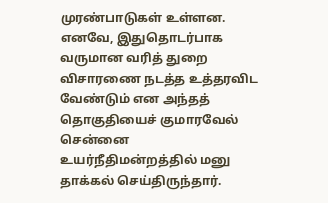முரண்பாடுகள் உள்ளன. எனவே, இதுதொடர்பாக வருமான வரித் துறை விசாரணை நடத்த உத்தரவிட வேண்டும் என அந்தத் தொகுதியைச் குமாரவேல் சென்னை உயர்நீதிமன்றத்தில் மனு தாக்கல் செய்திருந்தார்.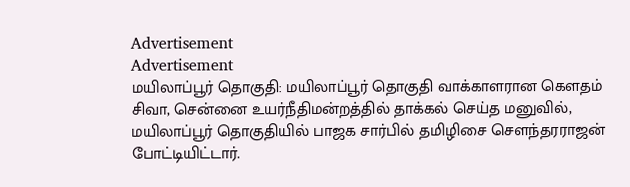Advertisement
Advertisement
மயிலாப்பூர் தொகுதி: மயிலாப்பூர் தொகுதி வாக்காளரான கௌதம் சிவா, சென்னை உயர்நீதிமன்றத்தில் தாக்கல் செய்த மனுவில், மயிலாப்பூர் தொகுதியில் பாஜக சார்பில் தமிழிசை சௌந்தரராஜன் போட்டியிட்டார்.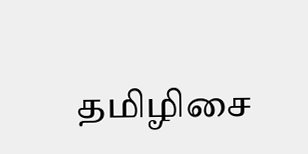தமிழிசை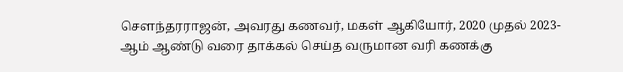சௌந்தரராஜன், அவரது கணவர், மகள் ஆகியோர், 2020 முதல் 2023-ஆம் ஆண்டு வரை தாக்கல் செய்த வருமான வரி கணக்கு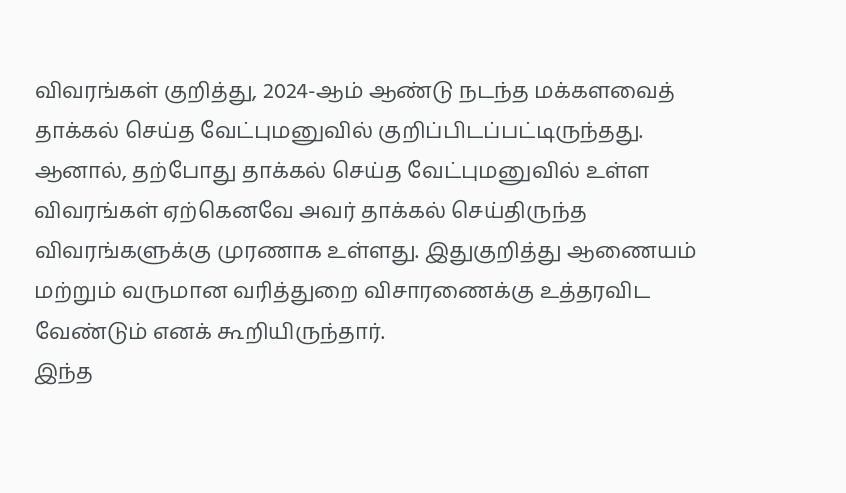விவரங்கள் குறித்து, 2024-ஆம் ஆண்டு நடந்த மக்களவைத் தாக்கல் செய்த வேட்புமனுவில் குறிப்பிடப்பட்டிருந்தது. ஆனால், தற்போது தாக்கல் செய்த வேட்புமனுவில் உள்ள விவரங்கள் ஏற்கெனவே அவர் தாக்கல் செய்திருந்த விவரங்களுக்கு முரணாக உள்ளது. இதுகுறித்து ஆணையம் மற்றும் வருமான வரித்துறை விசாரணைக்கு உத்தரவிட வேண்டும் எனக் கூறியிருந்தார்.
இந்த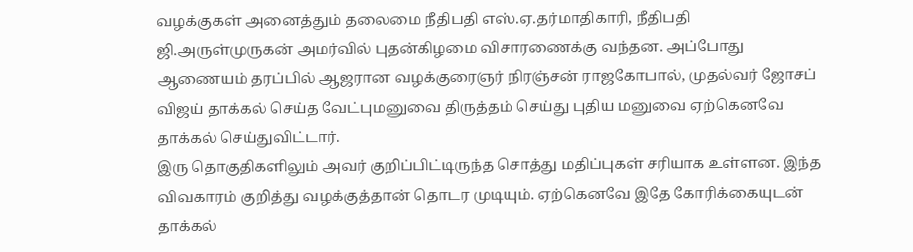வழக்குகள் அனைத்தும் தலைமை நீதிபதி எஸ்.ஏ.தர்மாதிகாரி, நீதிபதி ஜி.அருள்முருகன் அமர்வில் புதன்கிழமை விசாரணைக்கு வந்தன. அப்போது ஆணையம் தரப்பில் ஆஜரான வழக்குரைஞர் நிரஞ்சன் ராஜகோபால், முதல்வர் ஜோசப் விஜய் தாக்கல் செய்த வேட்புமனுவை திருத்தம் செய்து புதிய மனுவை ஏற்கெனவே தாக்கல் செய்துவிட்டார்.
இரு தொகுதிகளிலும் அவர் குறிப்பிட்டிருந்த சொத்து மதிப்புகள் சரியாக உள்ளன. இந்த விவகாரம் குறித்து வழக்குத்தான் தொடர முடியும். ஏற்கெனவே இதே கோரிக்கையுடன் தாக்கல்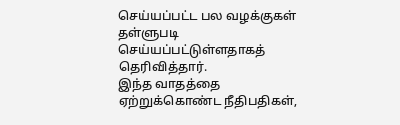செய்யப்பட்ட பல வழக்குகள் தள்ளுபடி செய்யப்பட்டுள்ளதாகத் தெரிவித்தார்.
இந்த வாதத்தை ஏற்றுக்கொண்ட நீதிபதிகள்,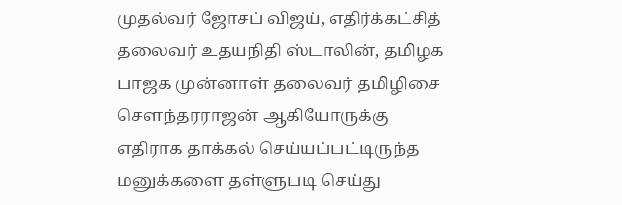முதல்வர் ஜோசப் விஜய், எதிர்க்கட்சித் தலைவர் உதயநிதி ஸ்டாலின், தமிழக பாஜக முன்னாள் தலைவர் தமிழிசை சௌந்தரராஜன் ஆகியோருக்கு எதிராக தாக்கல் செய்யப்பட்டிருந்த மனுக்களை தள்ளுபடி செய்து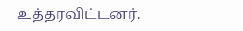உத்தரவிட்டனர்.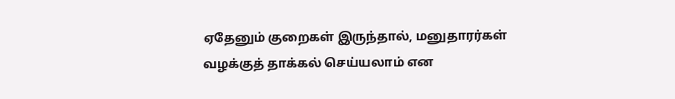ஏதேனும் குறைகள் இருந்தால், மனுதாரர்கள் வழக்குத் தாக்கல் செய்யலாம் என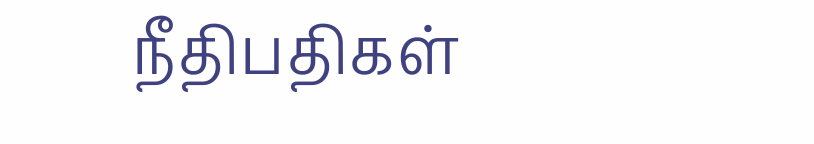நீதிபதிகள்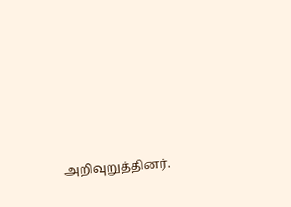அறிவுறுத்தினர்.